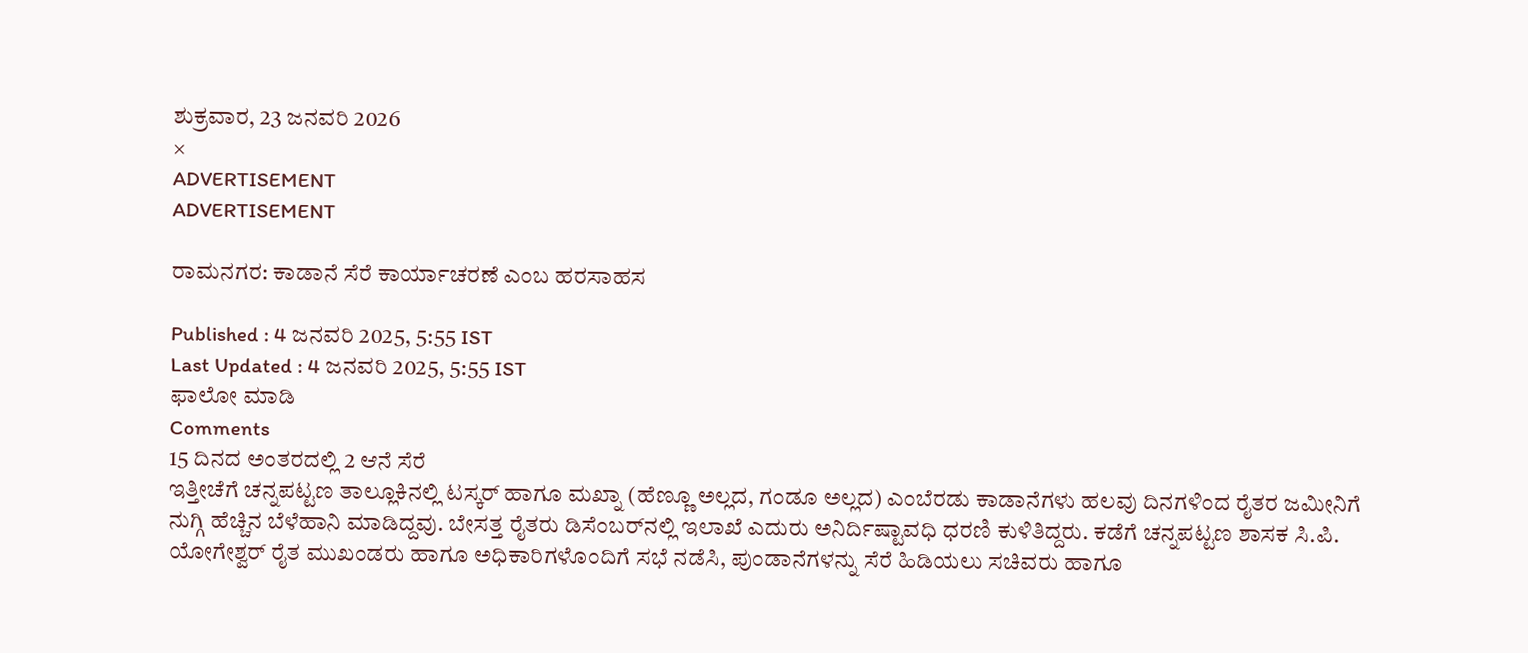ಶುಕ್ರವಾರ, 23 ಜನವರಿ 2026
×
ADVERTISEMENT
ADVERTISEMENT

ರಾಮನಗರ: ಕಾಡಾನೆ ಸೆರೆ ಕಾರ್ಯಾಚರಣೆ ಎಂಬ ಹರಸಾಹಸ

Published : 4 ಜನವರಿ 2025, 5:55 IST
Last Updated : 4 ಜನವರಿ 2025, 5:55 IST
ಫಾಲೋ ಮಾಡಿ
Comments
15 ದಿನದ ಅಂತರದಲ್ಲಿ 2 ಆನೆ ಸೆರೆ
ಇತ್ತೀಚೆಗೆ ಚನ್ನಪಟ್ಟಣ ತಾಲ್ಲೂಕಿನಲ್ಲಿ ಟಸ್ಕರ್ ಹಾಗೂ ಮಖ್ನಾ (ಹೆಣ್ಣೂ ಅಲ್ಲದ, ಗಂಡೂ ಅಲ್ಲದ) ಎಂಬೆರಡು ಕಾಡಾನೆಗಳು ಹಲವು ದಿನಗಳಿಂದ ರೈತರ ಜಮೀನಿಗೆ ನುಗ್ಗಿ ಹೆಚ್ಚಿನ ಬೆಳೆಹಾನಿ ಮಾಡಿದ್ದವು. ಬೇಸತ್ತ ರೈತರು ಡಿಸೆಂಬರ್‌ನಲ್ಲಿ ಇಲಾಖೆ ಎದುರು ಅನಿರ್ದಿಷ್ಟಾವಧಿ ಧರಣಿ ಕುಳಿತಿದ್ದರು. ಕಡೆಗೆ ಚನ್ನಪಟ್ಟಣ ಶಾಸಕ ಸಿ.ಪಿ. ಯೋಗೇಶ್ವರ್ ರೈತ ಮುಖಂಡರು ಹಾಗೂ ಅಧಿಕಾರಿಗಳೊಂದಿಗೆ ಸಭೆ ನಡೆಸಿ, ಪುಂಡಾನೆಗಳನ್ನು ಸೆರೆ ಹಿಡಿಯಲು ಸಚಿವರು ಹಾಗೂ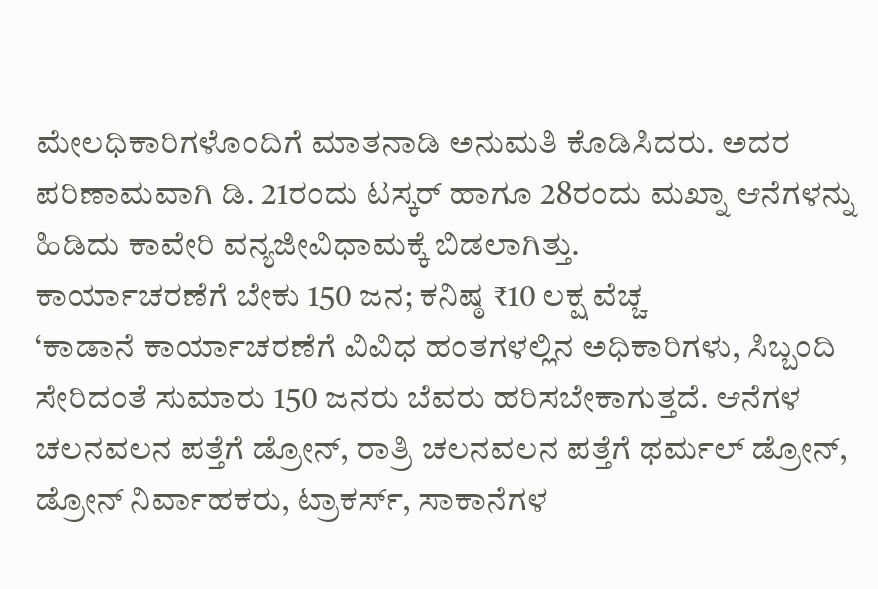ಮೇಲಧಿಕಾರಿಗಳೊಂದಿಗೆ ಮಾತನಾಡಿ ಅನುಮತಿ ಕೊಡಿಸಿದರು. ಅದರ ಪರಿಣಾಮವಾಗಿ ಡಿ. 21ರಂದು ಟಸ್ಕರ್ ಹಾಗೂ 28ರಂದು ಮಖ್ನಾ ಆನೆಗಳನ್ನು ಹಿಡಿದು ಕಾವೇರಿ ವನ್ಯಜೀವಿಧಾಮಕ್ಕೆ ಬಿಡಲಾಗಿತ್ತು.
ಕಾರ್ಯಾಚರಣೆಗೆ ಬೇಕು 150 ಜನ; ಕನಿಷ್ಠ ₹10 ಲಕ್ಷ ವೆಚ್ಚ
‘ಕಾಡಾನೆ ಕಾರ್ಯಾಚರಣೆಗೆ ವಿವಿಧ ಹಂತಗಳಲ್ಲಿನ ಅಧಿಕಾರಿಗಳು, ಸಿಬ್ಬಂದಿ ಸೇರಿದಂತೆ ಸುಮಾರು 150 ಜನರು ಬೆವರು ಹರಿಸಬೇಕಾಗುತ್ತದೆ. ಆನೆಗಳ ಚಲನವಲನ ಪತ್ತೆಗೆ ಡ್ರೋನ್, ರಾತ್ರಿ ಚಲನವಲನ ಪತ್ತೆಗೆ ಥರ್ಮಲ್ ಡ್ರೋನ್, ಡ್ರೋನ್ ನಿರ್ವಾಹಕರು, ಟ್ರಾಕರ್ಸ್, ಸಾಕಾನೆಗಳ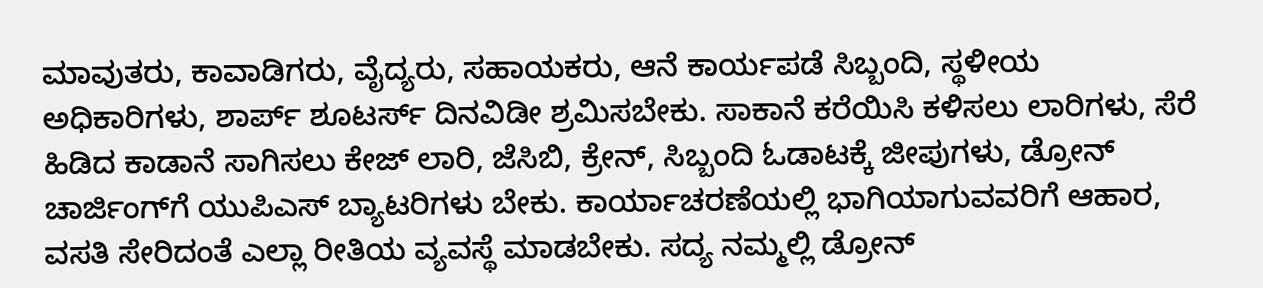ಮಾವುತರು, ಕಾವಾಡಿಗರು, ವೈದ್ಯರು, ಸಹಾಯಕರು, ಆನೆ ಕಾರ್ಯಪಡೆ ಸಿಬ್ಬಂದಿ, ಸ್ಥಳೀಯ ಅಧಿಕಾರಿಗಳು, ಶಾರ್ಪ್ ಶೂಟರ್ಸ್ ದಿನವಿಡೀ ಶ್ರಮಿಸಬೇಕು. ಸಾಕಾನೆ ಕರೆಯಿಸಿ ಕಳಿಸಲು ಲಾರಿಗಳು, ಸೆರೆ ಹಿಡಿದ ಕಾಡಾನೆ ಸಾಗಿಸಲು ಕೇಜ್‌ ಲಾರಿ, ಜೆಸಿಬಿ, ಕ್ರೇನ್, ಸಿಬ್ಬಂದಿ ಓಡಾಟಕ್ಕೆ ಜೀಪುಗಳು, ಡ್ರೋನ್ ಚಾರ್ಜಿಂಗ್‌ಗೆ ಯುಪಿಎಸ್ ಬ್ಯಾಟರಿಗಳು ಬೇಕು. ಕಾರ್ಯಾಚರಣೆಯಲ್ಲಿ ಭಾಗಿಯಾಗುವವರಿಗೆ ಆಹಾರ, ವಸತಿ ಸೇರಿದಂತೆ ಎಲ್ಲಾ ರೀತಿಯ ವ್ಯವಸ್ಥೆ ಮಾಡಬೇಕು. ಸದ್ಯ ನಮ್ಮಲ್ಲಿ ಡ್ರೋನ್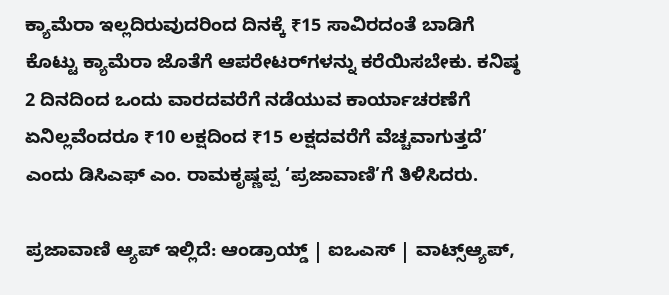ಕ್ಯಾಮೆರಾ ಇಲ್ಲದಿರುವುದರಿಂದ ದಿನಕ್ಕೆ ₹15 ಸಾವಿರದಂತೆ ಬಾಡಿಗೆ ಕೊಟ್ಟು ಕ್ಯಾಮೆರಾ ಜೊತೆಗೆ ಆಪರೇಟರ್‌ಗಳನ್ನು ಕರೆಯಿಸಬೇಕು. ಕನಿಷ್ಠ 2 ದಿನದಿಂದ ಒಂದು ವಾರದವರೆಗೆ ನಡೆಯುವ ಕಾರ್ಯಾಚರಣೆಗೆ ಏನಿಲ್ಲವೆಂದರೂ ₹10 ಲಕ್ಷದಿಂದ ₹15 ಲಕ್ಷದವರೆಗೆ ವೆಚ್ಚವಾಗುತ್ತದೆ’ ಎಂದು ಡಿಸಿಎಫ್ ಎಂ. ರಾಮಕೃಷ್ಣಪ್ಪ ‘ಪ್ರಜಾವಾಣಿ’ಗೆ ತಿಳಿಸಿದರು.

ಪ್ರಜಾವಾಣಿ ಆ್ಯಪ್ ಇಲ್ಲಿದೆ: ಆಂಡ್ರಾಯ್ಡ್ | ಐಒಎಸ್ | ವಾಟ್ಸ್ಆ್ಯಪ್,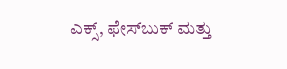ಎಕ್ಸ್, ಫೇಸ್‌ಬುಕ್ ಮತ್ತು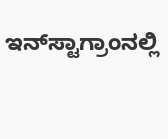ಇನ್‌ಸ್ಟಾಗ್ರಾಂನಲ್ಲಿ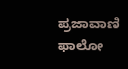ಪ್ರಜಾವಾಣಿ ಫಾಲೋ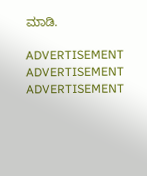ಮಾಡಿ.

ADVERTISEMENT
ADVERTISEMENT
ADVERTISEMENT